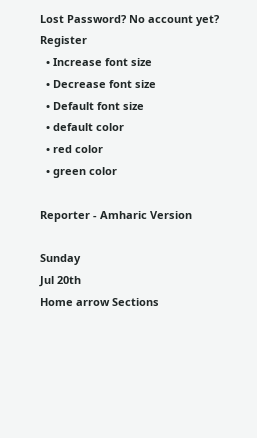Lost Password? No account yet? Register
  • Increase font size
  • Decrease font size
  • Default font size
  • default color
  • red color
  • green color

Reporter - Amharic Version

Sunday
Jul 20th
Home arrow Sections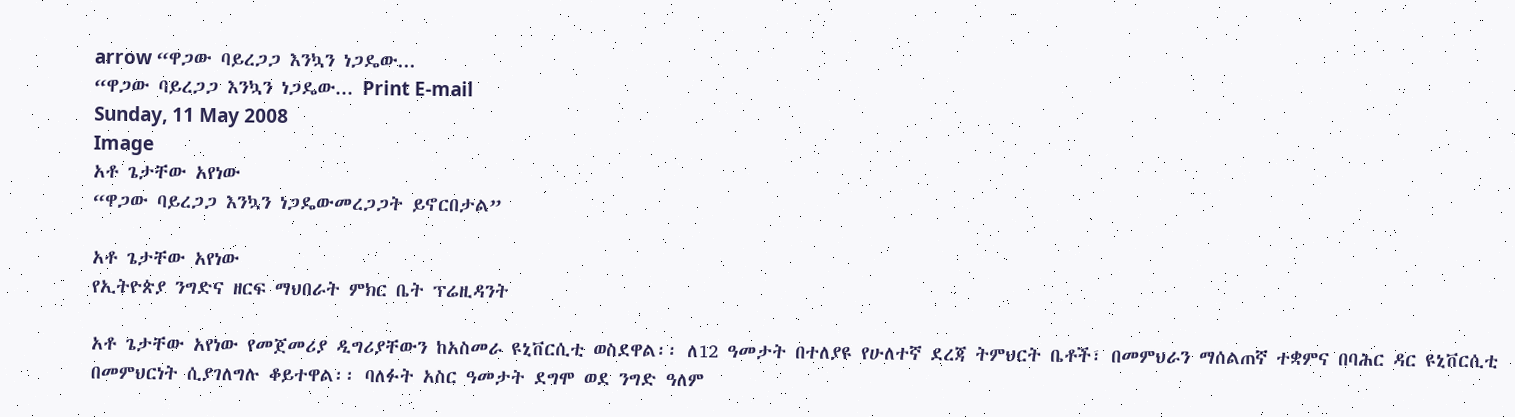arrow “ዋጋው ባይረጋጋ እንኳን ነጋዴው...
“ዋጋው ባይረጋጋ እንኳን ነጋዴው... Print E-mail
Sunday, 11 May 2008
Image
አቶ ጌታቸው አየነው
“ዋጋው ባይረጋጋ እንኳን ነጋዴውመረጋጋት ይኖርበታል”

አቶ ጌታቸው አየነው
የኢትዮጵያ ንግድና ዘርፍ ማህበራት ምክር ቤት ፕሬዚዳንት

አቶ ጌታቸው አየነው የመጀመሪያ ዲግሪያቸውን ከአስመራ ዩኒቨርሲቲ ወስደዋል፡፡ ለ12 ዓመታት በተለያዩ የሁለተኛ ደረጃ ትምህርት ቤቶች፣ በመምህራን ማሰልጠኛ ተቋምና በባሕር ዳር ዩኒቨርሲቲ በመምህርነት ሲያገለግሉ ቆይተዋል፡፡ ባለፉት አስር ዓመታት ደግሞ ወደ ንግድ ዓለም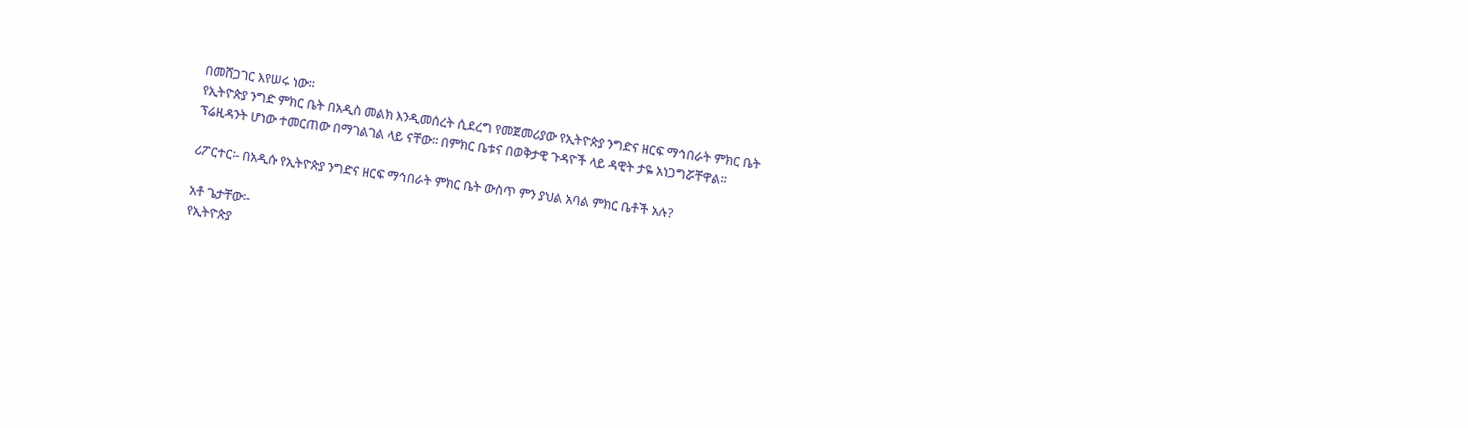በመሸጋገር እየሠሩ ነው፡፡
የኢትዮጵያ ንግድ ምክር ቤት በአዲስ መልክ እንዲመሰረት ሲደረግ የመጀመሪያው የኢትዮጵያ ንግድና ዘርፍ ማኅበራት ምክር ቤት ፕሬዚዳንት ሆነው ተመርጠው በማገልገል ላይ ናቸው፡፡ በምክር ቤቱና በወቅታዊ ጉዳዮች ላይ ዳዊት ታዬ አነጋግሯቸዋል፡፡

ሪፖርተር፡- በአዲሱ የኢትዮጵያ ንግድና ዘርፍ ማኅበራት ምክር ቤት ውስጥ ምን ያህል አባል ምክር ቤቶች አሉ?

አቶ ጌታቸው፡-
የኢትዮጵያ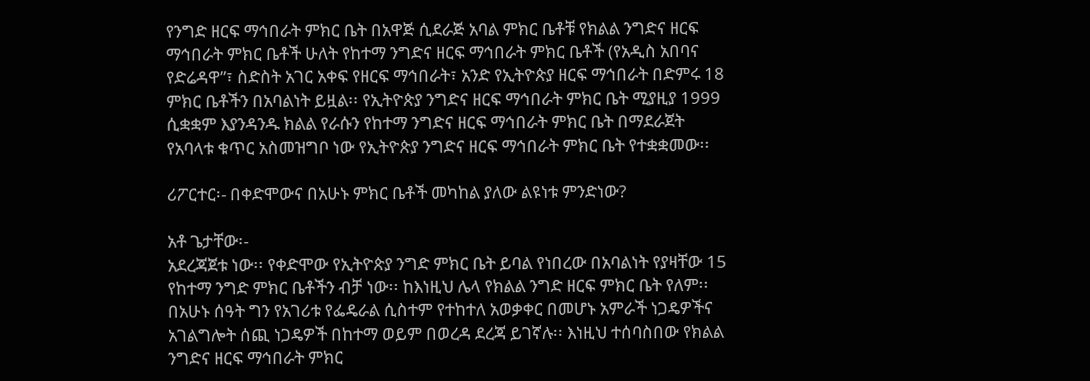የንግድ ዘርፍ ማኅበራት ምክር ቤት በአዋጅ ሲደራጅ አባል ምክር ቤቶቹ የክልል ንግድና ዘርፍ ማኅበራት ምክር ቤቶች ሁለት የከተማ ንግድና ዘርፍ ማኅበራት ምክር ቤቶች (የአዲስ አበባና የድሬዳዋ”፣ ስድስት አገር አቀፍ የዘርፍ ማኅበራት፣ አንድ የኢትዮጵያ ዘርፍ ማኅበራት በድምሩ 18 ምክር ቤቶችን በአባልነት ይዟል፡፡ የኢትዮጵያ ንግድና ዘርፍ ማኅበራት ምክር ቤት ሚያዚያ 1999 ሲቋቋም እያንዳንዱ ክልል የራሱን የከተማ ንግድና ዘርፍ ማኅበራት ምክር ቤት በማደራጀት የአባላቱ ቁጥር አስመዝግቦ ነው የኢትዮጵያ ንግድና ዘርፍ ማኅበራት ምክር ቤት የተቋቋመው፡፡

ሪፖርተር፡- በቀድሞውና በአሁኑ ምክር ቤቶች መካከል ያለው ልዩነቱ ምንድነው?

አቶ ጌታቸው፡-
አደረጃጀቱ ነው፡፡ የቀድሞው የኢትዮጵያ ንግድ ምክር ቤት ይባል የነበረው በአባልነት የያዛቸው 15 የከተማ ንግድ ምክር ቤቶችን ብቻ ነው፡፡ ከእነዚህ ሌላ የክልል ንግድ ዘርፍ ምክር ቤት የለም፡፡ በአሁኑ ሰዓት ግን የአገሪቱ የፌዴራል ሲስተም የተከተለ አወቃቀር በመሆኑ አምራች ነጋዴዎችና አገልግሎት ሰጪ ነጋዴዎች በከተማ ወይም በወረዳ ደረጃ ይገኛሉ፡፡ እነዚህ ተሰባስበው የክልል ንግድና ዘርፍ ማኅበራት ምክር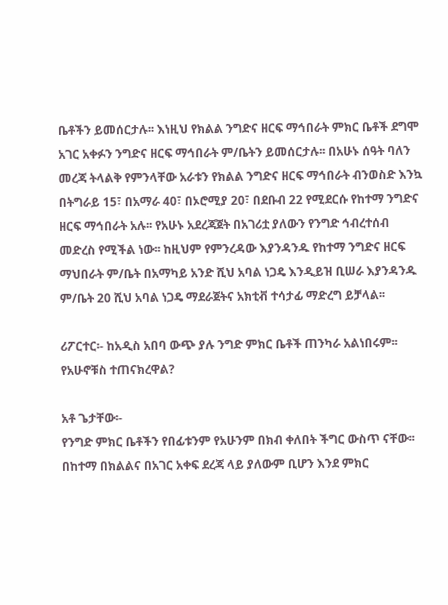ቤቶችን ይመሰርታሉ፡፡ እነዚህ የክልል ንግድና ዘርፍ ማኅበራት ምክር ቤቶች ደግሞ አገር አቀፉን ንግድና ዘርፍ ማኅበራት ም/ቤትን ይመሰርታሉ፡፡ በአሁኑ ሰዓት ባለን መረጃ ትላልቅ የምንላቸው አራቱን የክልል ንግድና ዘርፍ ማኅበራት ብንወስድ እንኳ በትግራይ 15፣ በአማራ 40፣ በኦሮሚያ 20፣ በደቡብ 22 የሚደርሱ የከተማ ንግድና ዘርፍ ማኅበራት አሉ፡፡ የአሁኑ አደረጃጀት በአገሪቷ ያለውን የንግድ ኅብረተሰብ መድረስ የሚችል ነው፡፡ ከዚህም የምንረዳው እያንዳንዱ የከተማ ንግድና ዘርፍ ማህበራት ም/ቤት በአማካይ አንድ ሺህ አባል ነጋዴ እንዲይዝ ቢሠራ እያንዳንዱ ም/ቤት 20 ሺህ አባል ነጋዴ ማደራጀትና አክቲቭ ተሳታፊ ማድረግ ይቻላል፡፡

ሪፖርተር፡- ከአዲስ አበባ ውጭ ያሉ ንግድ ምክር ቤቶች ጠንካራ አልነበሩም፡፡ የአሁኖቹስ ተጠናክረዋል?

አቶ ጌታቸው፡-
የንግድ ምክር ቤቶችን የበፊቱንም የአሁንም በክብ ቀለበት ችግር ውስጥ ናቸው፡፡ በከተማ በክልልና በአገር አቀፍ ደረጃ ላይ ያለውም ቢሆን እንደ ምክር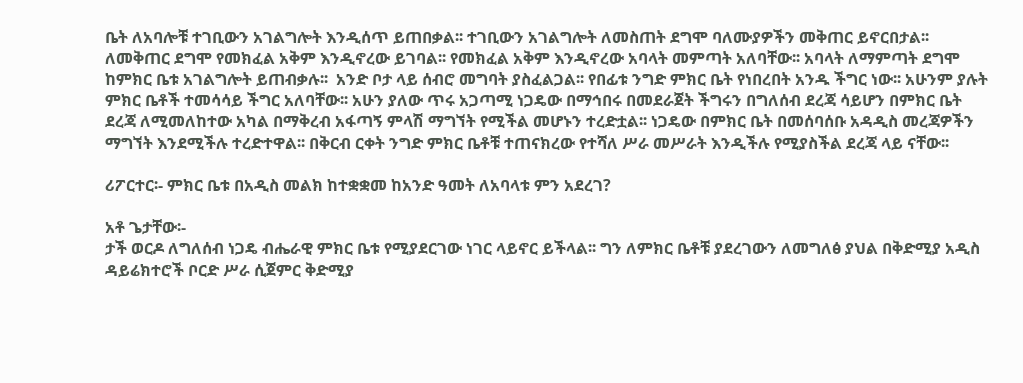ቤት ለአባሎቹ ተገቢውን አገልግሎት እንዲሰጥ ይጠበቃል፡፡ ተገቢውን አገልግሎት ለመስጠት ደግሞ ባለሙያዎችን መቅጠር ይኖርበታል፡፡ ለመቅጠር ደግሞ የመክፈል አቅም እንዲኖረው ይገባል፡፡ የመክፈል አቅም እንዲኖረው አባላት መምጣት አለባቸው፡፡ አባላት ለማምጣት ደግሞ ከምክር ቤቱ አገልግሎት ይጠብቃሉ፡፡  አንድ ቦታ ላይ ሰብሮ መግባት ያስፈልጋል፡፡ የበፊቱ ንግድ ምክር ቤት የነበረበት አንዱ ችግር ነው፡፡ አሁንም ያሉት ምክር ቤቶች ተመሳሳይ ችግር አለባቸው፡፡ አሁን ያለው ጥሩ አጋጣሚ ነጋዴው በማኅበሩ በመደራጀት ችግሩን በግለሰብ ደረጃ ሳይሆን በምክር ቤት ደረጃ ለሚመለከተው አካል በማቅረብ አፋጣኝ ምላሽ ማግኘት የሚችል መሆኑን ተረድቷል፡፡ ነጋዴው በምክር ቤት በመሰባሰቡ አዳዲስ መረጃዎችን ማግኘት እንደሚችሉ ተረድተዋል፡፡ በቅርብ ርቀት ንግድ ምክር ቤቶቹ ተጠናክረው የተሻለ ሥራ መሥራት እንዲችሉ የሚያስችል ደረጃ ላይ ናቸው፡፡

ሪፖርተር፡- ምክር ቤቱ በአዲስ መልክ ከተቋቋመ ከአንድ ዓመት ለአባላቱ ምን አደረገ?

አቶ ጌታቸው፡-
ታች ወርዶ ለግለሰብ ነጋዴ ብሔራዊ ምክር ቤቱ የሚያደርገው ነገር ላይኖር ይችላል፡፡ ግን ለምክር ቤቶቹ ያደረገውን ለመግለፅ ያህል በቅድሚያ አዲስ ዳይሬክተሮች ቦርድ ሥራ ሲጀምር ቅድሚያ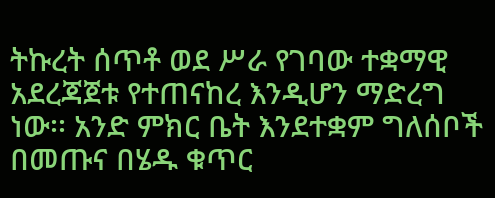ትኩረት ሰጥቶ ወደ ሥራ የገባው ተቋማዊ አደረጃጀቱ የተጠናከረ እንዲሆን ማድረግ ነው፡፡ አንድ ምክር ቤት እንደተቋም ግለሰቦች በመጡና በሄዱ ቁጥር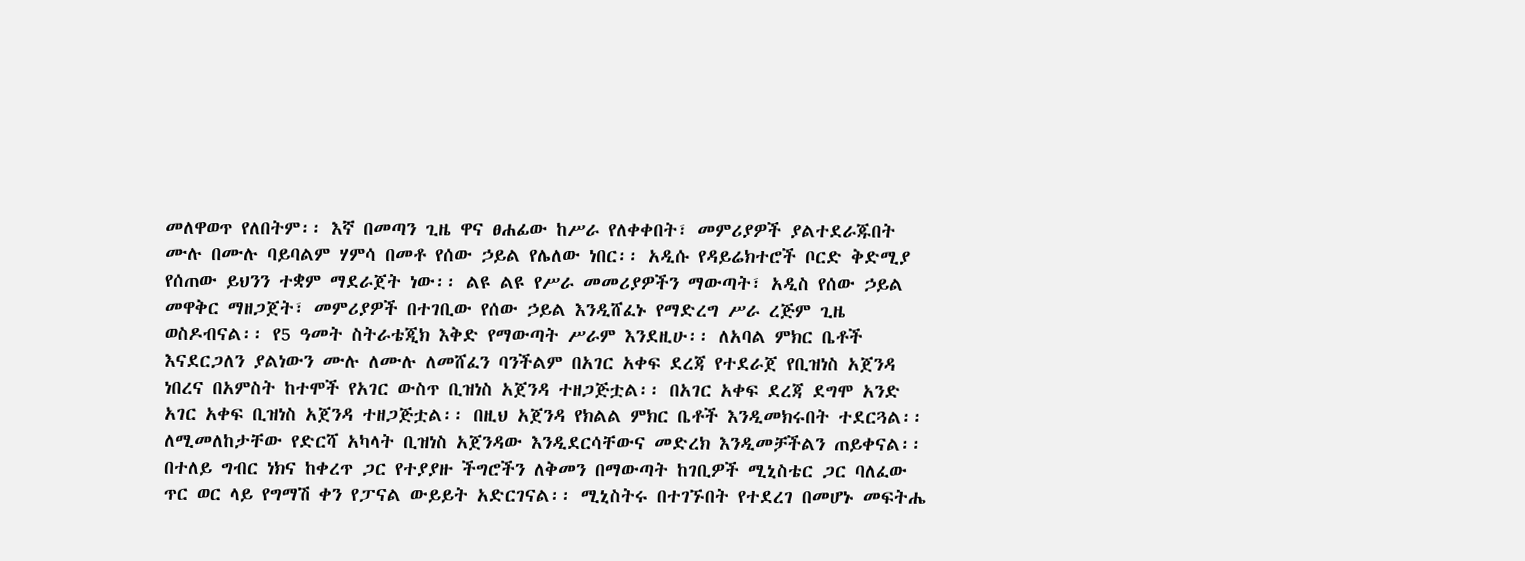መለዋወጥ የለበትም፡፡ እኛ በመጣን ጊዜ ዋና ፀሐፊው ከሥራ የለቀቀበት፣ መምሪያዎች ያልተደራጁበት ሙሉ በሙሉ ባይባልም ሃምሳ በመቶ የሰው ኃይል የሌለው ነበር፡፡ አዲሱ የዳይሬክተሮች ቦርድ ቅድሚያ የሰጠው ይህንን ተቋም ማደራጀት ነው፡፡ ልዩ ልዩ የሥራ መመሪያዎችን ማውጣት፣ አዲስ የሰው ኃይል መዋቅር ማዘጋጀት፣ መምሪያዎች በተገቢው የሰው ኃይል እንዲሸፈኑ የማድረግ ሥራ ረጅም ጊዜ ወስዶብናል፡፡ የ5 ዓመት ስትራቴጂክ እቅድ የማውጣት ሥራም እንደዚሁ፡፡ ለአባል ምክር ቤቶች እናደርጋለን ያልነውን ሙሉ ለሙሉ ለመሸፈን ባንችልም በአገር አቀፍ ደረጃ የተደራጀ የቢዝነስ አጀንዳ ነበረና በአምስት ከተሞች የአገር ውስጥ ቢዝነስ አጀንዳ ተዘጋጅቷል፡፡ በአገር አቀፍ ደረጃ ደግሞ አንድ አገር አቀፍ ቢዝነስ አጀንዳ ተዘጋጅቷል፡፡ በዚህ አጀንዳ የክልል ምክር ቤቶች እንዲመክሩበት ተደርጓል፡፡  ለሚመለከታቸው የድርሻ አካላት ቢዝነስ አጀንዳው እንዲደርሳቸውና መድረክ እንዲመቻችልን ጠይቀናል፡፡ በተለይ ግብር ነክና ከቀረጥ ጋር የተያያዙ ችግሮችን ለቅመን በማውጣት ከገቢዎች ሚኒስቴር ጋር ባለፈው ጥር ወር ላይ የግማሽ ቀን የፓናል ውይይት አድርገናል፡፡ ሚኒስትሩ በተገኙበት የተደረገ በመሆኑ መፍትሔ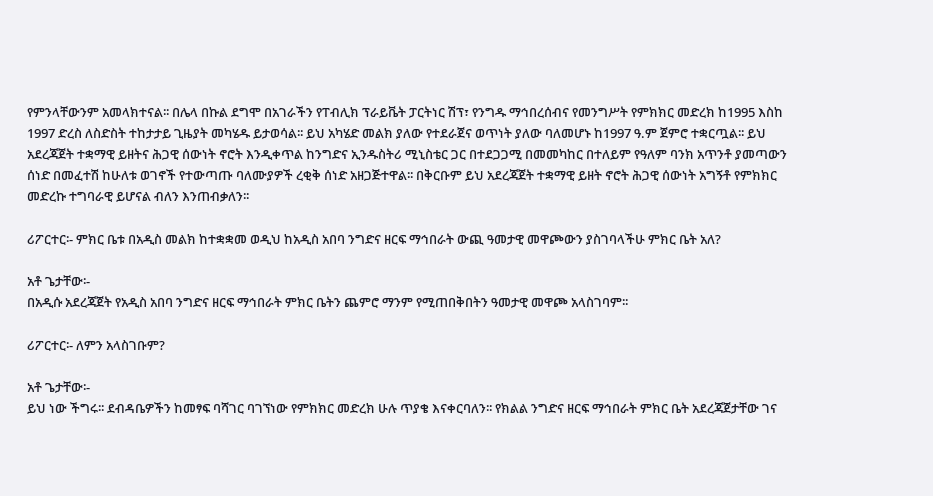የምንላቸውንም አመላክተናል፡፡ በሌላ በኩል ደግሞ በአገራችን የፐብሊክ ፕራይቬት ፓርትነር ሽፕ፣ የንግዱ ማኅበረሰብና የመንግሥት የምክክር መድረክ ከ1995 እስከ 1997 ድረስ ለስድስት ተከታታይ ጊዜያት መካሄዱ ይታወሳል፡፡ ይህ አካሄድ መልክ ያለው የተደራጀና ወጥነት ያለው ባለመሆኑ ከ1997 ዓ.ም ጀምሮ ተቋርጧል፡፡ ይህ አደረጃጀት ተቋማዊ ይዘትና ሕጋዊ ሰውነት ኖሮት እንዲቀጥል ከንግድና ኢንዱስትሪ ሚኒስቴር ጋር በተደጋጋሚ በመመካከር በተለይም የዓለም ባንክ አጥንቶ ያመጣውን ሰነድ በመፈተሽ ከሁለቱ ወገኖች የተውጣጡ ባለሙያዎች ረቂቅ ሰነድ አዘጋጅተዋል፡፡ በቅርቡም ይህ አደረጃጀት ተቋማዊ ይዘት ኖሮት ሕጋዊ ሰውነት አግኝቶ የምክክር መድረኩ ተግባራዊ ይሆናል ብለን እንጠብቃለን፡፡

ሪፖርተር፡- ምክር ቤቱ በአዲስ መልክ ከተቋቋመ ወዲህ ከአዲስ አበባ ንግድና ዘርፍ ማኅበራት ውጪ ዓመታዊ መዋጮውን ያስገባላችሁ ምክር ቤት አለ?

አቶ ጌታቸው፡-
በአዲሱ አደረጃጀት የአዲስ አበባ ንግድና ዘርፍ ማኅበራት ምክር ቤትን ጨምሮ ማንም የሚጠበቅበትን ዓመታዊ መዋጮ አላስገባም፡፡

ሪፖርተር፡- ለምን አላስገቡም?

አቶ ጌታቸው፡-
ይህ ነው ችግሩ፡፡ ደብዳቤዎችን ከመፃፍ ባሻገር ባገኘነው የምክክር መድረክ ሁሉ ጥያቄ እናቀርባለን፡፡ የክልል ንግድና ዘርፍ ማኅበራት ምክር ቤት አደረጃጀታቸው ገና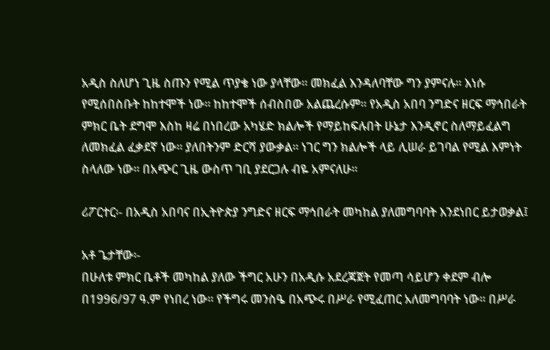አዲስ ስለሆነ ጊዜ ስጡን የሚል ጥያቄ ነው ያላቸው፡፡ መክፈል እንዳለባቸው ግን ያምናሉ፡፡ እነሱ የሚሰበስቡት ከከተሞች ነው፡፡ ከከተሞች ሰብስበው አልጨረሱም፡፡ የአዲስ አበባ ንግድና ዘርፍ ማኅበራት ምክር ቤት ደግሞ እስከ ዛሬ በነበረው አካሄድ ክልሎች የማይከፍሉበት ሁኔታ እንዲኖር ስለማይፈልግ ለመክፈል ፈቃደኛ ነው፡፡ ያለበትንም ድርሻ ያውቃል፡፡ ነገር ግን ክልሎች ላይ ሊሠራ ይገባል የሚል እምነት ስላለው ነው፡፡ በአጭር ጊዜ ውስጥ ገቢ ያደርጋሉ ብዬ አምናለሁ፡፡

ሪፖርተር፡- በአዲስ አበባና በኢትዮጵያ ንግድና ዘርፍ ማኅበራት መካከል ያለመግባባት እንደነበር ይታወቃል፤

አቶ ጌታቸው፡-
በሁለቱ ምክር ቤቶች መካከል ያለው ችግር አሁን በአዲሱ አደረጃጀት የመጣ ሳይሆን ቀደም ብሎ በ1996/97 ዓ.ም የነበረ ነው፡፡ የችግሩ መንስዔ በአጭሩ በሥራ የሚፈጠር አለመግባባት ነው፡፡ በሥራ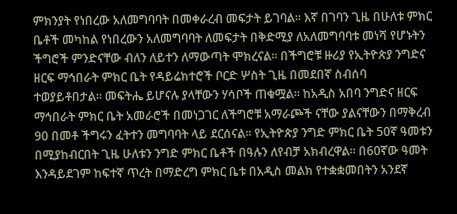ምክንያት የነበረው አለመግባባት በመቀራረብ መፍታት ይገባል፡፡ እኛ በገባን ጊዜ በሁለቱ ምክር ቤቶች መካከል የነበረውን አለመግባባት ለመፍታት በቅድሚያ ለአለመግባባቱ መነሻ የሆኑትን ችግሮች ምንድናቸው ብለን ለይተን ለማውጣት ሞክረናል፡፡ በችግሮቹ ዙሪያ የኢትዮጵያ ንግድና ዘርፍ ማኅበራት ምክር ቤት የዳይሬክተሮች ቦርድ ሦስት ጊዜ በመደበኛ ስብሰባ ተወያይቶበታል፡፡ መፍትሔ ይሆናሉ ያላቸውን ሃሳቦች ጠቁሟል፡፡ ከአዲስ አበባ ንግድና ዘርፍ ማኅበራት ምክር ቤት አመራሮች በመነጋገር ለችግሮቹ አማራጮች ናቸው ያልናቸውን በማቅረብ 90 በመቶ ችግሩን ፈትተን መግባባት ላይ ደርሰናል፡፡ የኢትዮጵያ ንግድ ምክር ቤት 50ኛ ዓመቱን በሚያከብርበት ጊዜ ሁለቱን ንግድ ምክር ቤቶች በዓሉን ለየብቻ አክብረዋል፡፡ በ60ኛው ዓመት እንዳይደገም ከፍተኛ ጥረት በማድረግ ምክር ቤቱ በአዲስ መልክ የተቋቋመበትን አንደኛ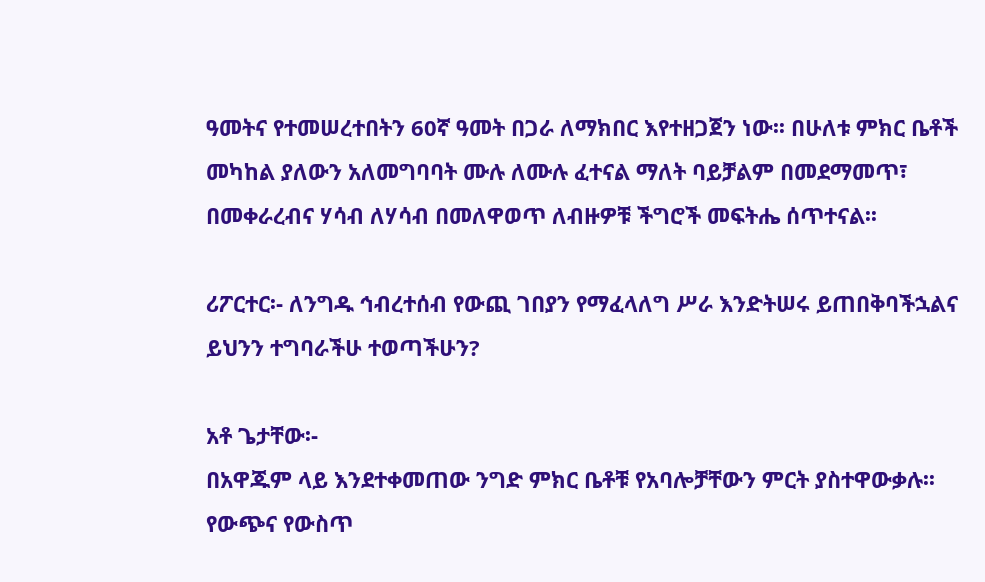ዓመትና የተመሠረተበትን 60ኛ ዓመት በጋራ ለማክበር እየተዘጋጀን ነው፡፡ በሁለቱ ምክር ቤቶች መካከል ያለውን አለመግባባት ሙሉ ለሙሉ ፈተናል ማለት ባይቻልም በመደማመጥ፣ በመቀራረብና ሃሳብ ለሃሳብ በመለዋወጥ ለብዙዎቹ ችግሮች መፍትሔ ሰጥተናል፡፡

ሪፖርተር፡- ለንግዱ ኅብረተሰብ የውጪ ገበያን የማፈላለግ ሥራ እንድትሠሩ ይጠበቅባችኋልና ይህንን ተግባራችሁ ተወጣችሁን?

አቶ ጌታቸው፡-
በአዋጁም ላይ እንደተቀመጠው ንግድ ምክር ቤቶቹ የአባሎቻቸውን ምርት ያስተዋውቃሉ፡፡ የውጭና የውስጥ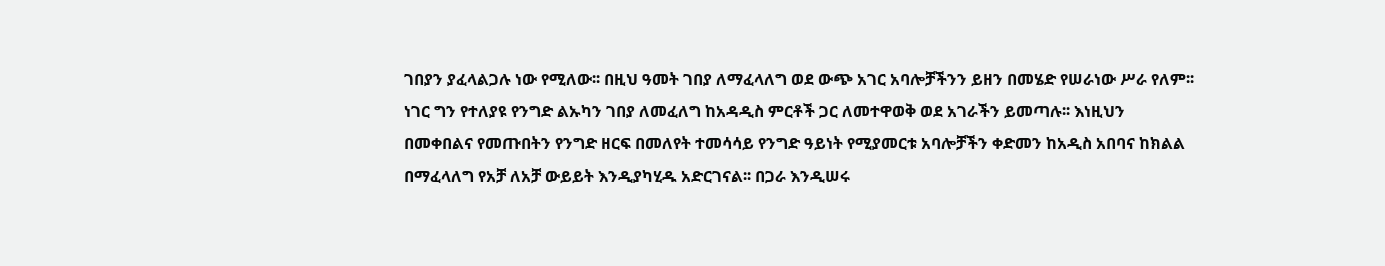ገበያን ያፈላልጋሉ ነው የሚለው፡፡ በዚህ ዓመት ገበያ ለማፈላለግ ወደ ውጭ አገር አባሎቻችንን ይዘን በመሄድ የሠራነው ሥራ የለም፡፡ ነገር ግን የተለያዩ የንግድ ልኡካን ገበያ ለመፈለግ ከአዳዲስ ምርቶች ጋር ለመተዋወቅ ወደ አገራችን ይመጣሉ፡፡ እነዚህን በመቀበልና የመጡበትን የንግድ ዘርፍ በመለየት ተመሳሳይ የንግድ ዓይነት የሚያመርቱ አባሎቻችን ቀድመን ከአዲስ አበባና ከክልል በማፈላለግ የአቻ ለአቻ ውይይት እንዲያካሂዱ አድርገናል፡፡ በጋራ እንዲሠሩ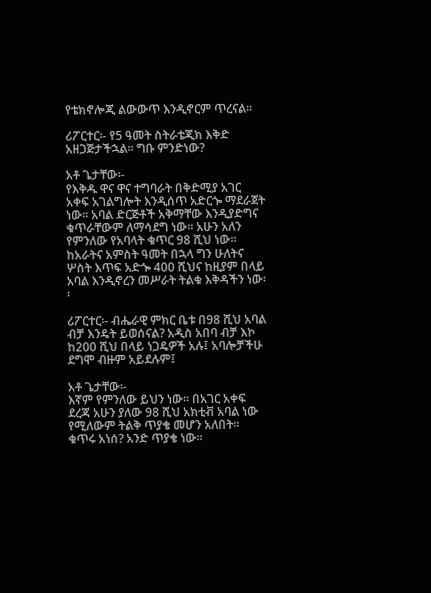የቴክኖሎጂ ልውውጥ እንዲኖርም ጥረናል፡፡

ሪፖርተር፡- የ5 ዓመት ስትራቴጂክ እቅድ አዘጋጅታችኋል፡፡ ግቡ ምንድነው?

አቶ ጌታቸው፡-
የእቅዱ ዋና ዋና ተግባራት በቅድሚያ አገር አቀፍ አገልግሎት እንዲሰጥ አድርጐ ማደራጀት ነው፡፡ አባል ድርጅቶች አቅማቸው እንዲያድግና ቁጥራቸውም ለማሳደግ ነው፡፡ አሁን አለን የምንለው የአባላት ቁጥር 98 ሺህ ነው፡፡ ከአራትና አምስት ዓመት በኋላ ግን ሁለትና ሦስት እጥፍ አድጐ 400 ሺህና ከዚያም በላይ አባል እንዲኖረን መሥራት ትልቁ እቅዳችን ነው፡፡

ሪፖርተር፡- ብሔራዊ ምክር ቤቱ በ98 ሺህ አባል ብቻ እንዴት ይወሰናል? አዲስ አበባ ብቻ እኮ ከ200 ሺህ በላይ ነጋዴዎች አሉ፤ አባሎቻችሁ ደግሞ ብዙም አይደሉም፤

አቶ ጌታቸው፡-
እኛም የምንለው ይህን ነው፡፡ በአገር አቀፍ ደረጃ አሁን ያለው 98 ሺህ አክቲቭ አባል ነው የሚለውም ትልቅ ጥያቄ መሆን አለበት፡፡ ቁጥሩ አነሰ? አንድ ጥያቄ ነው፡፡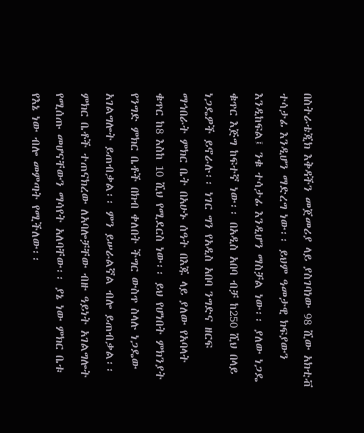በስትራቴጂክ እቅዳችን መጀመሪያ ላይ ያስገባነው 98 ሺው አክቲቭ ተሳታፊ እንዲሆን ማድረግ ነው፡፡ ይህም ዓመታዊ ክፍያውን እንዲከፍል፤ ንቁ ተሳታፊ እንዲሆን ማስቻል ነው፡፡ ያለው ነጋዴ ቁጥር እጅግ ከፍተኛ ነው፡፡ በአዲስ አበባ ብቻ ከ250 ሺህ በላይ ነጋዴዎች ይኖራሉ፡፡ ነገር ግን የአዲስ አበባ ንግድና ዘርፍ ማኅበራት ምክር ቤት በአሁኑ ሰዓት በእጁ ላይ ያለው የአባላት ቁጥር ከ8 እስከ 10 ሺህ የሚደርስ ነው፡፡ ይህ የሆነበት ምክንያት የንግድ ምክር ቤቶች በክብ ቀለበት ችግር ውስጥ ስላሉ ነጋዴው አገልግሎት ይጠብቃል፡፡ ምን ይሠራልኛል ብሎ ይጠብቃል፡፡ ምክር ቤቶች ተጠናክረው ለአባሎቻቸው ብዙ ዓይነት አገልግሎት የሚሰጡ መሆናቸውን ማሳየት አለባቸው፡፡ ያኔ ነው ምክር ቤቱ የእኔ ነው ብሎ መምጣት የሚችለው፡፡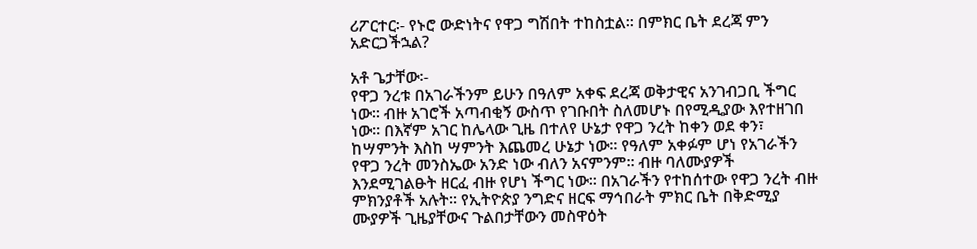ሪፖርተር፡- የኑሮ ውድነትና የዋጋ ግሽበት ተከስቷል፡፡ በምክር ቤት ደረጃ ምን አድርጋችኋል?

አቶ ጌታቸው፡-
የዋጋ ንረቱ በአገራችንም ይሁን በዓለም አቀፍ ደረጃ ወቅታዊና አንገብጋቢ ችግር ነው፡፡ ብዙ አገሮች አጣብቂኝ ውስጥ የገቡበት ስለመሆኑ በየሚዲያው እየተዘገበ ነው፡፡ በእኛም አገር ከሌላው ጊዜ በተለየ ሁኔታ የዋጋ ንረት ከቀን ወደ ቀን፣ ከሣምንት እስከ ሣምንት እጨመረ ሁኔታ ነው፡፡ የዓለም አቀፉም ሆነ የአገራችን የዋጋ ንረት መንስኤው አንድ ነው ብለን አናምንም፡፡ ብዙ ባለሙያዎች እንደሚገልፁት ዘርፈ ብዙ የሆነ ችግር ነው፡፡ በአገራችን የተከሰተው የዋጋ ንረት ብዙ ምክንያቶች አሉት፡፡ የኢትዮጵያ ንግድና ዘርፍ ማኅበራት ምክር ቤት በቅድሚያ ሙያዎች ጊዜያቸውና ጉልበታቸውን መስዋዕት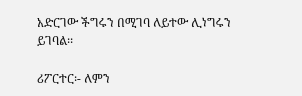አድርገው ችግሩን በሚገባ ለይተው ሊነግሩን ይገባል፡፡

ሪፖርተር፡- ለምን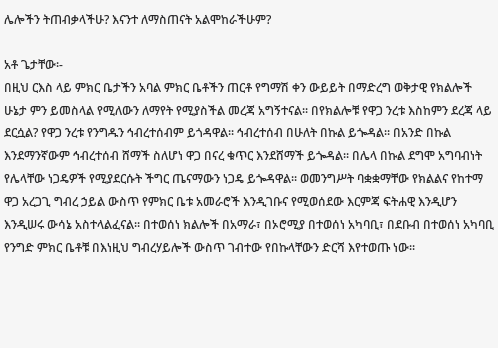ሌሎችን ትጠብቃላችሁ? እናንተ ለማስጠናት አልሞከራችሁም?

አቶ ጌታቸው፡-
በዚህ ርእስ ላይ ምክር ቤታችን አባል ምክር ቤቶችን ጠርቶ የግማሽ ቀን ውይይት በማድረግ ወቅታዊ የክልሎች ሁኔታ ምን ይመስላል የሚለውን ለማየት የሚያስችል መረጃ አግኝተናል፡፡ በየክልሎቹ የዋጋ ንረቱ እስከምን ደረጃ ላይ ደርሷል? የዋጋ ንረቱ የንግዱን ኅብረተሰብም ይጎዳዋል፡፡ ኅብረተሰብ በሁለት በኩል ይጐዳል፡፡ በአንድ በኩል እንደማንኛውም ኅብረተሰብ ሸማች ስለሆነ ዋጋ በናረ ቁጥር እንደሸማች ይጐዳል፡፡ በሌላ በኩል ደግሞ አግባብነት የሌላቸው ነጋዴዎች የሚያደርሱት ችግር ጤናማውን ነጋዴ ይጐዳዋል፡፡ ወመንግሥት ባቋቋማቸው የክልልና የከተማ ዋጋ አረጋጊ ግብረ ኃይል ውስጥ የምክር ቤቱ አመራሮች እንዲገቡና የሚወሰደው እርምጃ ፍትሐዊ እንዲሆን እንዲሠሩ ውሳኔ አስተላልፈናል፡፡ በተወሰነ ክልሎች በአማራ፣ በኦሮሚያ በተወሰነ አካባቢ፣ በደቡብ በተወሰነ አካባቢ የንግድ ምክር ቤቶቹ በእነዚህ ግብረሃይሎች ውስጥ ገብተው የበኩላቸውን ድርሻ እየተወጡ ነው፡፡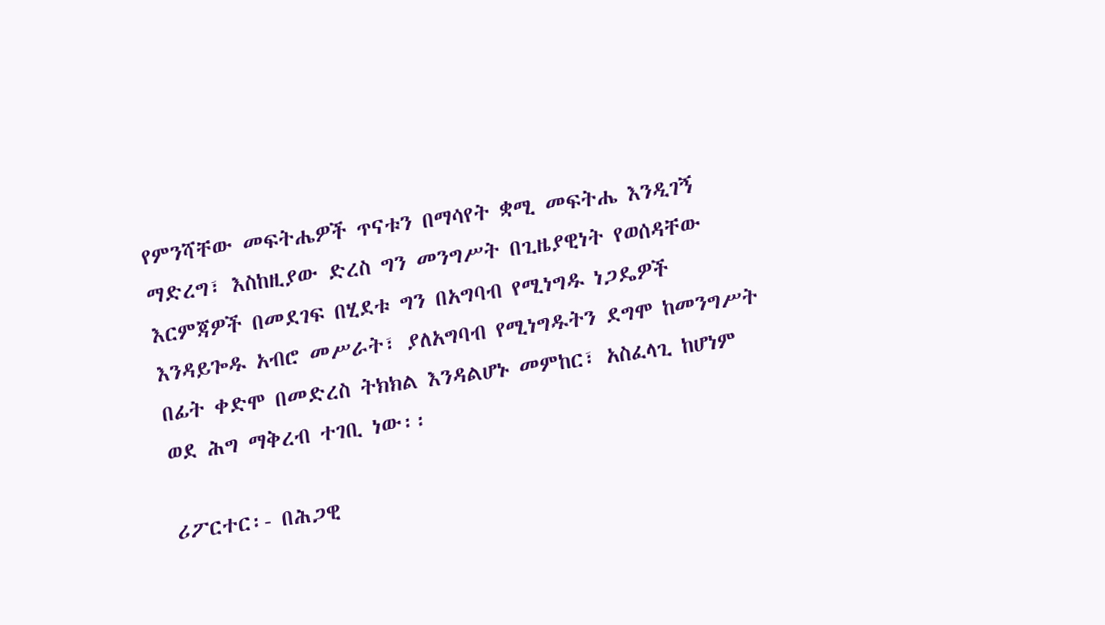የምንሻቸው መፍትሔዎች ጥናቱን በማሳየት ቋሚ መፍትሔ እንዲገኝ ማድረግ፣ እስከዚያው ድረስ ግን መንግሥት በጊዜያዊነት የወሰዳቸው እርምጃዎች በመደገፍ በሂደቱ ግን በአግባብ የሚነግዱ ነጋዴዎች እንዳይጐዱ አብሮ መሥራት፣ ያለአግባብ የሚነግዱትን ደግሞ ከመንግሥት በፊት ቀድሞ በመድረስ ትክክል እንዳልሆኑ መምከር፣ አስፈላጊ ከሆነም ወደ ሕግ ማቅረብ ተገቢ ነው፡፡

ሪፖርተር፡- በሕጋዊ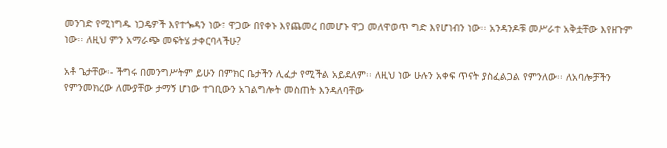መንገድ የሚነግዱ ነጋዴዎች እየተጐዳን ነው፣ ዋጋው በየቀኑ እየጨመረ በመሆኑ ዋጋ መለዋወጥ ግድ እየሆነብን ነው፡፡ አንዳንዶቹ መሥራተ አቅቷቸው እየዘጉም ነው፡፡ ለዚህ ምን አማራጭ መፍትሄ ታቀርባላችሁ?

አቶ ጌታቸው፡- ችግሩ በመንግሥትም ይሁን በምክር ቤታችን ሊፈታ የሚችል አይደለም፡፡ ለዚህ ነው ሁሉን አቀፍ ጥናት ያስፈልጋል የምንለው፡፡ ለአባሎቻችን የምንመክረው ለሙያቸው ታማኝ ሆነው ተገቢውን አገልግሎት መስጠት እንዳለባቸው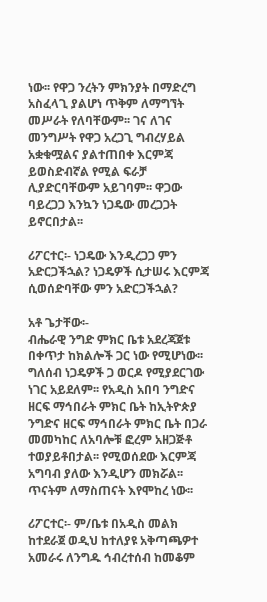ነው፡፡ የዋጋ ንረትን ምክንያት በማድረግ አስፈላጊ ያልሆነ ጥቅም ለማግኘት መሥራት የለባቸውም፡፡ ገና ለገና መንግሥት የዋጋ አረጋጊ ግብረሃይል አቋቁሟልና ያልተጠበቀ እርምጃ ይወስድብኛል የሚል ፍራቻ ሊያድርባቸውም አይገባም፡፡ ዋጋው ባይረጋጋ እንኳን ነጋዴው መረጋጋት ይኖርበታል፡፡

ሪፖርተር፡- ነጋዴው እንዲረጋጋ ምን አድርጋችኋል? ነጋዴዎች ሲታሠሩ እርምጃ ሲወሰድባቸው ምን አድርጋችኋል?

አቶ ጌታቸው፡-
ብሔራዊ ንግድ ምክር ቤቱ አደረጃጀቱ በቀጥታ ከክልሎች ጋር ነው የሚሆነው፡፡ ግለሰብ ነጋዴዎች ጋ ወርዶ የሚያደርገው ነገር አይደለም፡፡ የአዲስ አበባ ንግድና ዘርፍ ማኅበራት ምክር ቤት ከኢትዮጵያ ንግድና ዘርፍ ማኅበራት ምክር ቤት በጋራ መመካከር ለአባሎቹ ፎረም አዘጋጅቶ ተወያይቶበታል፡፡ የሚወሰደው እርምጃ አግባብ ያለው እንዲሆን መክሯል፡፡ ጥናትም ለማስጠናት እየሞከረ ነው፡፡

ሪፖርተር፡- ም/ቤቱ በአዲስ መልክ ከተደራጀ ወዲህ ከተለያዩ አቅጣጫዎተ አመራሩ ለንግዱ ኅብረተሰብ ከመቆም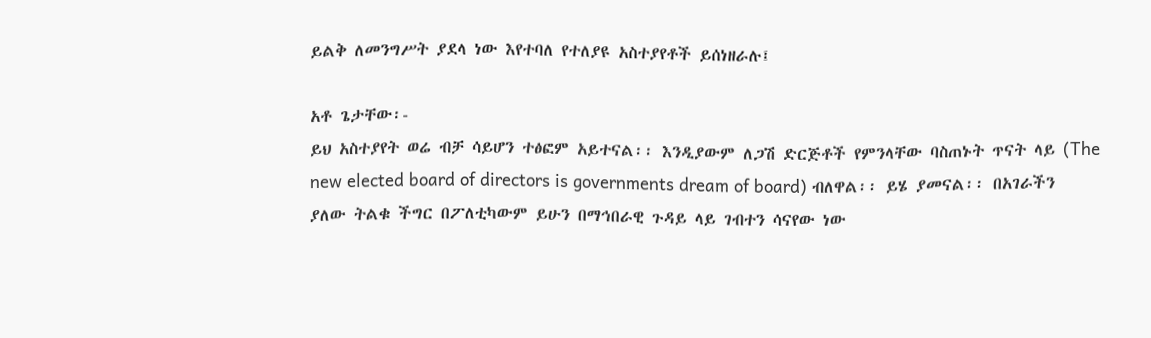ይልቅ ለመንግሥት ያደላ ነው እየተባለ የተለያዩ አስተያየቶች ይሰነዘራሉ፤

አቶ ጌታቸው፡-
ይህ አስተያየት ወሬ ብቻ ሳይሆን ተፅፎም አይተናል፡፡ እንዲያውም ለጋሽ ድርጅቶች የምንላቸው ባስጠኑት ጥናት ላይ (The new elected board of directors is governments dream of board) ብለዋል፡፡ ይሄ ያመናል፡፡ በአገራችን ያለው ትልቁ ችግር በፖለቲካውም ይሁን በማኅበራዊ ጉዳይ ላይ ገብተን ሳናየው ነው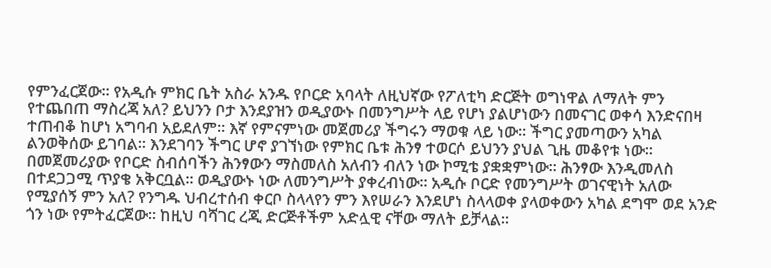የምንፈርጀው፡፡ የአዲሱ ምክር ቤት አስራ አንዱ የቦርድ አባላት ለዚህኛው የፖለቲካ ድርጅት ወግነዋል ለማለት ምን የተጨበጠ ማስረጃ አለ? ይህንን ቦታ እንደያዝን ወዲያውኑ በመንግሥት ላይ የሆነ ያልሆነውን በመናገር ወቀሳ እንድናበዛ ተጠብቆ ከሆነ አግባብ አይደለም፡፡ እኛ የምናምነው መጀመሪያ ችግሩን ማወቁ ላይ ነው፡፡ ችግር ያመጣውን አካል ልንወቅሰው ይገባል፡፡ እንደገባን ችግር ሆኖ ያገኘነው የምክር ቤቱ ሕንፃ ተወርሶ ይህንን ያህል ጊዜ መቆየቱ ነው፡፡ በመጀመሪያው የቦርድ ስብሰባችን ሕንፃውን ማስመለስ አለብን ብለን ነው ኮሚቴ ያቋቋምነው፡፡ ሕንፃው እንዲመለስ በተደጋጋሚ ጥያቄ አቅርቧል፡፡ ወዲያውኑ ነው ለመንግሥት ያቀረብነው፡፡ አዲሱ ቦርድ የመንግሥት ወገናዊነት አለው የሚያሰኝ ምን አለ? የንግዱ ህብረተሰብ ቀርቦ ስላላየን ምን እየሠራን እንደሆነ ስላላወቀ ያላወቀውን አካል ደግሞ ወደ አንድ ጎን ነው የምትፈርጀው፡፡ ከዚህ ባሻገር ረጂ ድርጅቶችም አድሏዊ ናቸው ማለት ይቻላል፡፡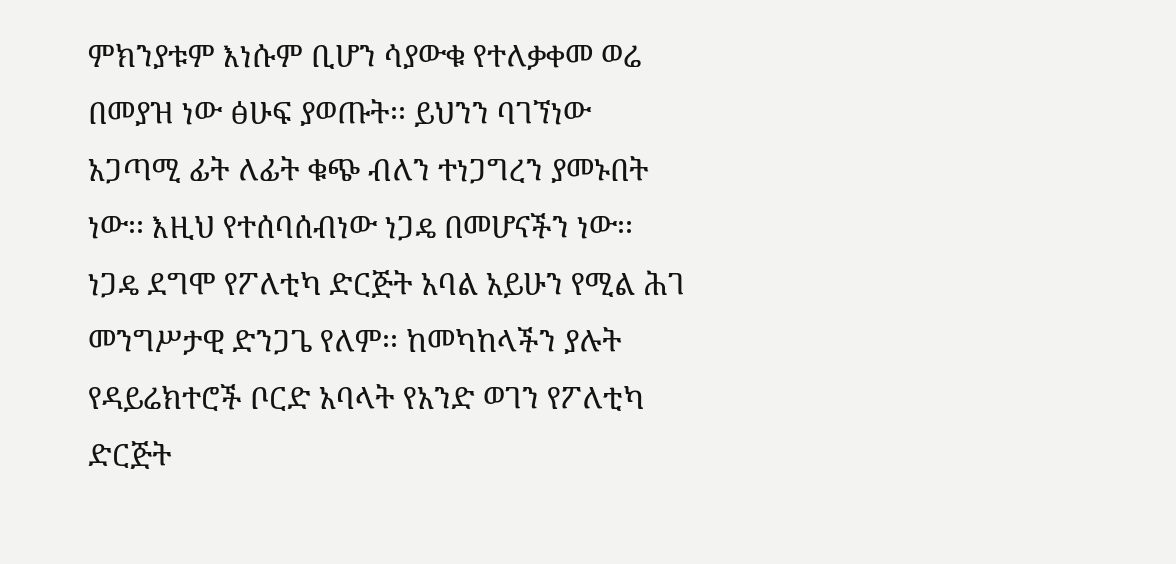ምክንያቱም እነሱም ቢሆን ሳያውቁ የተለቃቀመ ወሬ በመያዝ ነው ፅሁፍ ያወጡት፡፡ ይህንን ባገኘነው አጋጣሚ ፊት ለፊት ቁጭ ብለን ተነጋግረን ያመኑበት ነው፡፡ እዚህ የተሰባሰብነው ነጋዴ በመሆናችን ነው፡፡ ነጋዴ ደግሞ የፖለቲካ ድርጅት አባል አይሁን የሚል ሕገ መንግሥታዊ ድንጋጌ የለም፡፡ ከመካከላችን ያሉት የዳይሬክተሮች ቦርድ አባላት የአንድ ወገን የፖለቲካ ድርጅት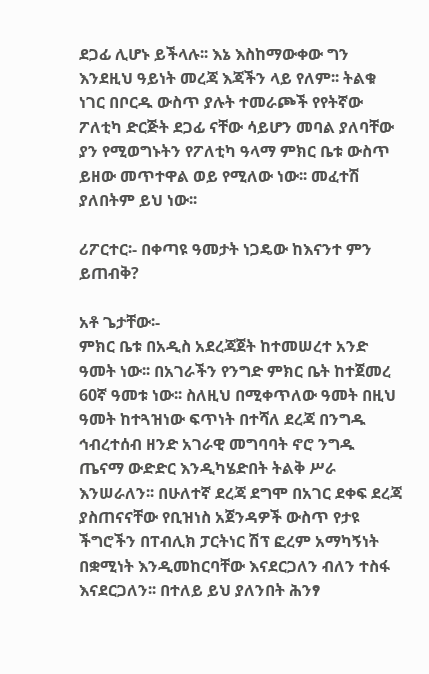ደጋፊ ሊሆኑ ይችላሉ፡፡ እኔ እስከማውቀው ግን እንደዚህ ዓይነት መረጃ እጃችን ላይ የለም፡፡ ትልቁ ነገር በቦርዱ ውስጥ ያሉት ተመራጮች የየትኛው ፖለቲካ ድርጅት ደጋፊ ናቸው ሳይሆን መባል ያለባቸው ያን የሚወግኑትን የፖለቲካ ዓላማ ምክር ቤቱ ውስጥ ይዘው መጥተዋል ወይ የሚለው ነው፡፡ መፈተሽ ያለበትም ይህ ነው፡፡

ሪፖርተር፡- በቀጣዩ ዓመታት ነጋዴው ከእናንተ ምን ይጠብቅ?

አቶ ጌታቸው፡-
ምክር ቤቱ በአዲስ አደረጃጀት ከተመሠረተ አንድ ዓመት ነው፡፡ በአገራችን የንግድ ምክር ቤት ከተጀመረ 60ኛ ዓመቱ ነው፡፡ ስለዚህ በሚቀጥለው ዓመት በዚህ ዓመት ከተጓዝነው ፍጥነት በተሻለ ደረጃ በንግዱ ኅብረተሰብ ዘንድ አገራዊ መግባባት ኖሮ ንግዱ ጤናማ ውድድር እንዲካሄድበት ትልቅ ሥራ እንሠራለን፡፡ በሁለተኛ ደረጃ ደግሞ በአገር ደቀፍ ደረጃ ያስጠናናቸው የቢዝነስ አጀንዳዎች ውስጥ የታዩ ችግሮችን በፐብሊክ ፓርትነር ሽፕ ፎረም አማካኝነት በቋሚነት እንዲመከርባቸው እናደርጋለን ብለን ተስፋ እናደርጋለን፡፡ በተለይ ይህ ያለንበት ሕንፃ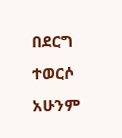በደርግ ተወርሶ አሁንም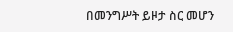በመንግሥት ይዞታ ስር መሆን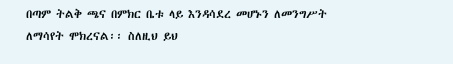በጣም ትልቅ ጫና በምክር ቤቱ ላይ እንዳሳደረ መሆኑን ለመንግሥት ለማሳየት ሞክረናል፡፡ ስለዚህ ይህ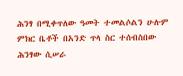ሕንፃ በሚቀጥለው ዓመት ተመልሶልን ሁሉም ምክር ቤቶች በአንድ ጥላ ስር ተሰብስበው ሕንፃው ሲሠራ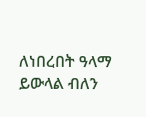ለነበረበት ዓላማ ይውላል ብለን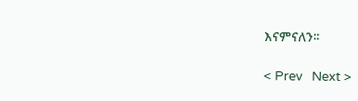እናምናለን፡፡

< Prev   Next >